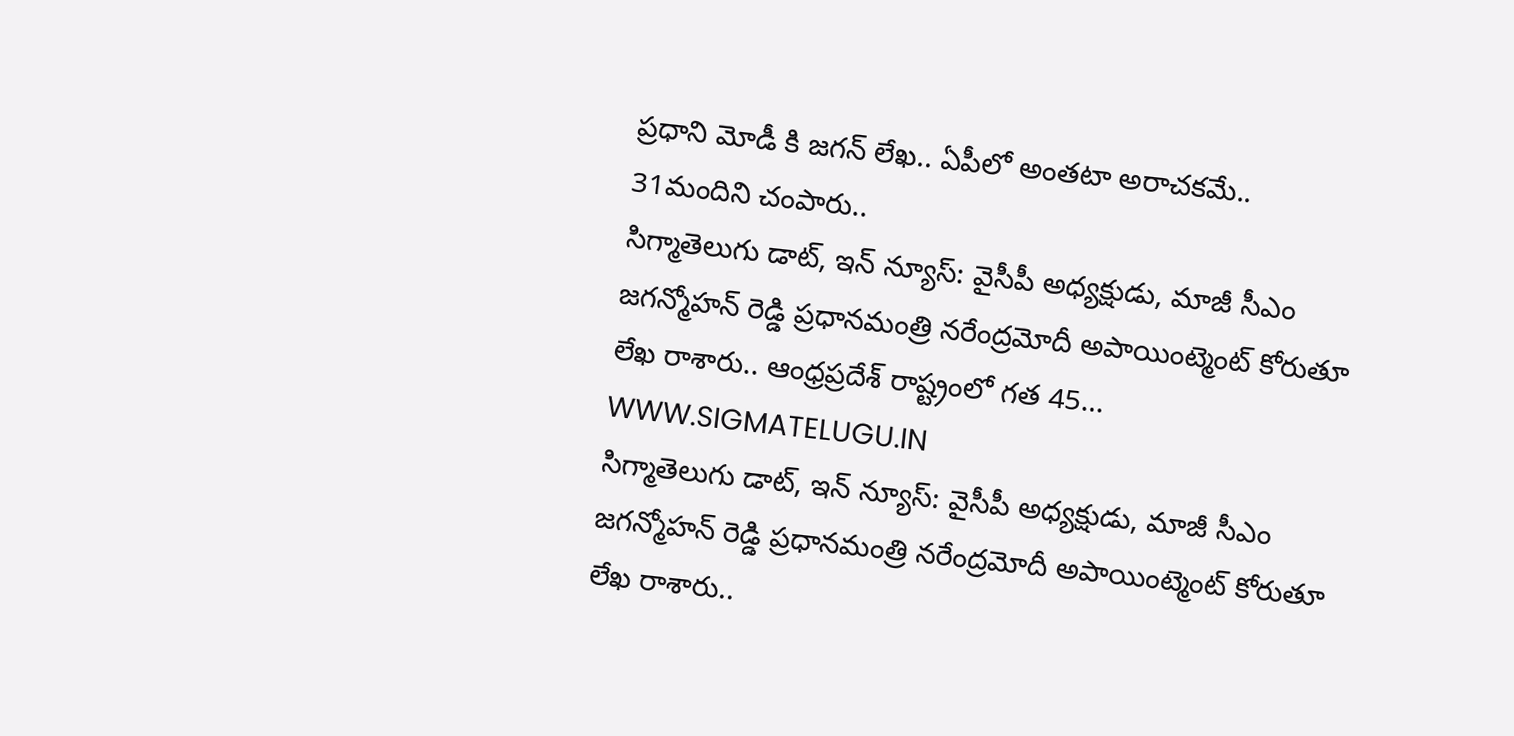ప్రధాని మోడీ కి జగన్ లేఖ.. ఏపీలో అంతటా అరాచకమే.. 31మందిని చంపారు..
సిగ్మాతెలుగు డాట్, ఇన్ న్యూస్: వైసీపీ అధ్యక్షుడు, మాజీ సీఎం జగన్మోహన్ రెడ్డి ప్రధానమంత్రి నరేంద్రమోదీ అపాయింట్మెంట్ కోరుతూ లేఖ రాశారు.. ఆంధ్రప్రదేశ్ రాష్ట్రంలో గత 45…
WWW.SIGMATELUGU.IN
సిగ్మాతెలుగు డాట్, ఇన్ న్యూస్: వైసీపీ అధ్యక్షుడు, మాజీ సీఎం జగన్మోహన్ రెడ్డి ప్రధానమంత్రి నరేంద్రమోదీ అపాయింట్మెంట్ కోరుతూ లేఖ రాశారు..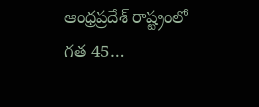ఆంధ్రప్రదేశ్ రాష్ట్రంలో గత 45…